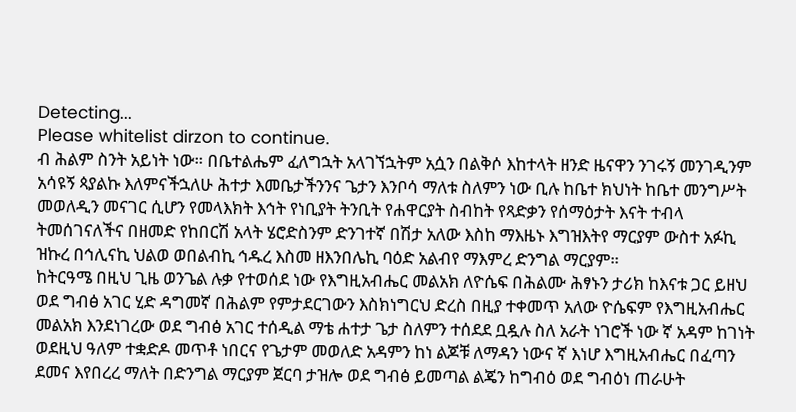Detecting...
Please whitelist dirzon to continue.
ብ ሕልም ስንት አይነት ነው። በቤተልሔም ፈለግኋት አላገኘኋትም አሷን በልቅሶ እከተላት ዘንድ ዜናዋን ንገሩኝ መንገዲንም አሳዩኝ ጳያልኩ እለምናችኋለሁ ሕተታ እመቤታችንንና ጌታን እንቦሳ ማለቱ ስለምን ነው ቢሉ ከቤተ ክህነት ከቤተ መንግሥት መወለዲን መናገር ሲሆን የመላእክት እኅት የነቢያት ትንቢት የሐዋርያት ስብከት የጻድቃን የሰማዕታት እናት ተብላ ትመሰገናለችና በዘመድ የከበርሽ አላት ሄሮድስንም ድንገተኛ በሽታ አለው እስከ ማእዜኑ እግዝእትየ ማርያም ውስተ አፉኪ ዝኩረ በኅሊናኪ ህልወ ወበልብኪ ኅዱረ እስመ ዘእንበሌኪ ባዕድ አልብየ ማእምረ ድንግል ማርያም።
ከትርዓሜ በዚህ ጊዜ ወንጌል ሉቃ የተወሰደ ነው የእግዚአብሔር መልአክ ለዮሴፍ በሕልሙ ሕፃኑን ታሪክ ከእናቱ ጋር ይዘህ ወደ ግብፅ አገር ሂድ ዳግመኛ በሕልም የምታደርገውን እስክነግርህ ድረስ በዚያ ተቀመጥ አለው ዮሴፍም የእግዚአብሔር መልአክ እንደነገረው ወደ ግብፅ አገር ተሰዲል ማቴ ሐተታ ጌታ ስለምን ተሰደደ ቧዷሉ ስለ አራት ነገሮች ነው ኛ አዳም ከገነት ወደዚህ ዓለም ተቋድዶ መጥቶ ነበርና የጌታም መወለድ አዳምን ከነ ልጆቹ ለማዳን ነውና ኛ እነሆ እግዚአብሔር በፈጣን ደመና እየበረረ ማለት በድንግል ማርያም ጀርባ ታዝሎ ወደ ግብፅ ይመጣል ልጄን ከግብዕ ወደ ግብዕነ ጠራሁት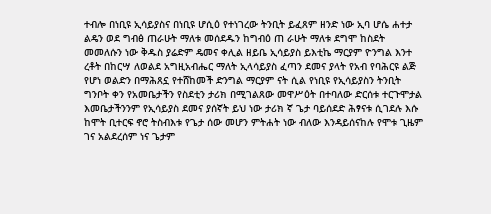ተብሎ በነቢዩ ኢሳይያስና በነቢዩ ሆሲዕ የተነገረው ትንቢት ይፈጸም ዘንድ ነው ኢባ ሆሴ ሐተታ ልዴን ወደ ግብፅ ጠራሁት ማለቱ መሰደዱን ከግብዕ ጠ ራሁት ማለቱ ደግሞ ከስደት መመለሱን ነው ቅዱስ ያሬድም ዴመና ቀሊል ዘይቤ ኢሳይያስ ይእቲኬ ማርያም ዮንግል እንተ ረቶት በከርሣ ለወልደ አግዚአብሔር ማለት ኢላሳይያስ ፈጣን ደመና ያላት የአብ የባሕርዩ ልጅ የሆነ ወልድን በማሕጸኗ የተሸከመች ድንግል ማርያም ናት ሲል የነቢዩ የኢሳይያስን ትንቢት ግንቦት ቀን የአመቤታችን የስደቲን ታሪክ በሚገልጸው መዋሥዕት በተባለው ድርሰቱ ተርጉሞታል እመቤታችንንም የኢሳይያስ ደመና ያሰኛት ይህ ነው ታሪክ ኛ ጌታ ባይሰደድ ሕፃናቱ ሲገደሉ እሱ ከሞት ቢተርፍ ኖሮ ትስብእቱ የጌታ ሰው መሆን ምትሐት ነው ብለው እንዳይሰናከሉ የሞቱ ጊዜም ገና አልደረሰም ነና ጌታም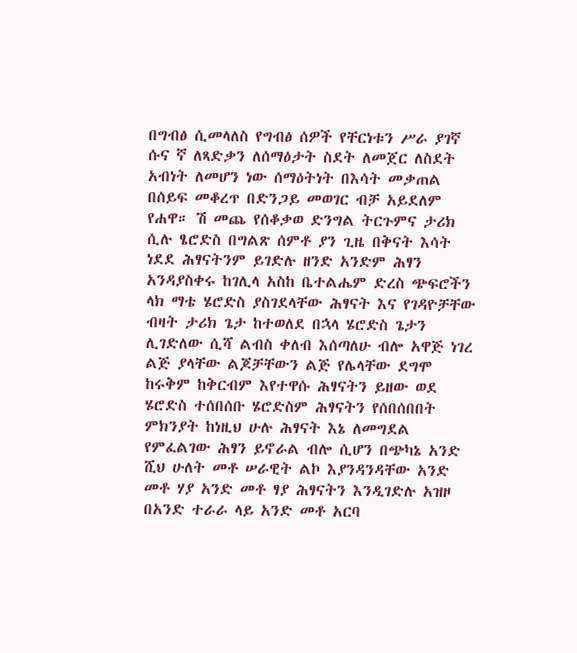በግብፅ ሲመላለስ የግብፅ ሰዎች የቸርነቱን ሥራ ያገኛ ሱና ኛ ለጻድቃን ለሰማዕታት ስደት ለመጀር ለስደት አብነት ለመሆን ነው ሰማዕትነት በእሳት መቃጠል በሰይፍ መቆረጥ በድንጋይ መወገር ብቻ አይደለም የሐዋ። ሽ መጨ የሰቆቃወ ድንግል ትርጉምና ታሪክ ሲሉ ፄሮድስ በግልጽ ሰምቶ ያን ጊዜ በቅናት እሳት ነደደ ሕፃናትንም ይገድሉ ዘንድ አንድም ሕፃን አንዳያስቀሩ ከገሊላ አስከ ቤተልሔም ድረስ ጭፍሮችን ላክ ማቴ ሄሮድስ ያስገደላቸው ሕፃናት እና የገዳዮቻቸው ብዛት ታሪክ ጌታ ከተወለደ በኋላ ሄሮድስ ጌታን ሊገድለው ሲሻ ልብስ ቀለብ እሰጣለሁ ብሎ አዋጅ ነገረ ልጅ ያላቸው ልጆቻቸውን ልጅ የሌላቸው ደግሞ ከሩቅም ከቅርብም እየተዋሱ ሕፃናትን ይዘው ወደ ሄሮድስ ተሰበሰቡ ሄሮድስም ሕፃናትን የሰበሰበበት ምክንያት ከነዚህ ሁሉ ሕፃናት እኔ ለመግደል የምፈልገው ሕፃን ይኖራል ብሎ ሲሆን በጭካኔ አንድ ሺህ ሁለት መቶ ሠራዊት ልኮ እያንዳንዳቸው አንድ መቶ ሃያ አንድ መቶ ፃያ ሕፃናትን እንዲገድሉ አዝዞ በአንድ ተራራ ላይ አንድ መቶ አርባ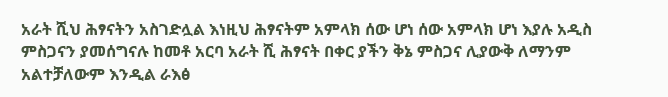አራት ሺህ ሕፃናትን አስገድሏል እነዚህ ሕፃናትም አምላክ ሰው ሆነ ሰው አምላክ ሆነ እያሉ አዲስ ምስጋናን ያመሰግናሉ ከመቶ አርባ አራት ሺ ሕፃናት በቀር ያችን ቅኔ ምስጋና ሊያውቅ ለማንም አልተቻለውም እንዲል ራእፅ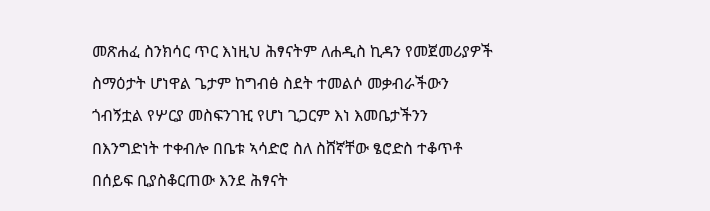መጽሐፈ ስንክሳር ጥር እነዚህ ሕፃናትም ለሐዲስ ኪዳን የመጀመሪያዎች ስማዕታት ሆነዋል ጌታም ከግብፅ ስደት ተመልሶ መቃብራችውን ጎብኝቷል የሦርያ መስፍንገዢ የሆነ ጊጋርም እነ እመቤታችንን በእንግድነት ተቀብሎ በቤቱ ኣሳድሮ ስለ ስሸኛቸው ፄሮድስ ተቆጥቶ በሰይፍ ቢያስቆርጠው እንደ ሕፃናት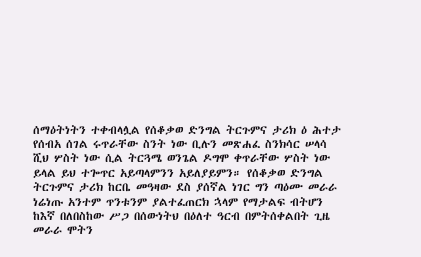ሰማዕትነትን ተቀብላሏል የሰቆቃወ ድንግል ትርጉምና ታሪክ ዕ ሕተታ የሰብአ ሰገል ሩጥራቸው ስንት ነው ቢሉን መጽሐፈ ስንክሳር ሠላሳ ሺህ ሦስት ነው ሲል ትርጓሜ ወንጌል ዶግሞ ቀጥራቸው ሦስት ነው ይላል ይህ ተጐጥር አይጣላምንን አይለያይምን። የሰቆቃወ ድንግል ትርጉምና ታሪክ ከርቤ መዓዛው ደስ ያሰኛል ነገር ግን ጣዕሙ መራራ ነሬነጡ አንተም ጥንቱንም ያልተፈጠርክ ኋላም የማታልፍ ብትሆን ከእኛ በለበስከው ሥጋ በሰውነትህ በዕለተ ዓርብ በምትሰቀልበት ጊዜ መራራ ሞትን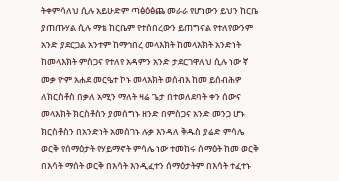ትቀምሳለህ ሲሉ አይሁድም ጣፅዕፅጨ መራራ የሆነውን ይህን ከርቤ ያጠጡሃል ሲሉ ማቴ ከርቤም የተሰበረውን ይጠግናል የተለየውንም አንድ ያደርጋል አንተም ከማኅበረ መላእክት ከመላእክት አንድነት ከመላእክት ምስጋና የተለየ አዳምን አንድ ታደርገዋለህ ሲሉ ነው ኛ መቃ ዮም አሐደ መርዔተ ኮኑ መላእክት ወሰብእ ከመ ይሰብሕዎ ለክርስቶስ በቃለ አሚን ማለት ዛሬ ጌታ በተወለደባት ቀን ሰውና መላእክት ክርስቶስን ያመሰግኑ ዘንድ በምስጋና አንድ መንጋ ሆኑ ክርስቶስን በአንድነት አመሰገኑ ሉቃ እንዳለ ቅዱስ ያሬድ ምሳሌ ወርቅ የሰማዕታት የሃይማኖት ምሳሌ ነው ተመከሩ ሰማዕት ከመ ወርቅ በእሳት ማሰት ወርቅ በእሳት እንዲፈተን ሰማዕታትም በእሳት ተፈተኑ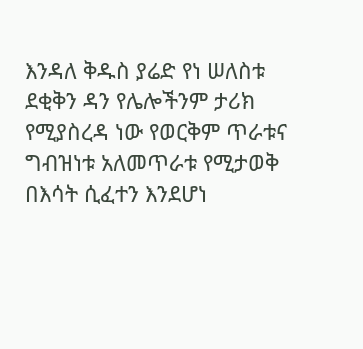እንዳለ ቅዱስ ያሬድ የነ ሠለስቱ ደቂቅን ዳን የሌሎችንም ታሪክ የሚያስረዳ ነው የወርቅም ጥራቱና ግብዝነቱ አለመጥራቱ የሚታወቅ በእሳት ሲፈተን እንደሆነ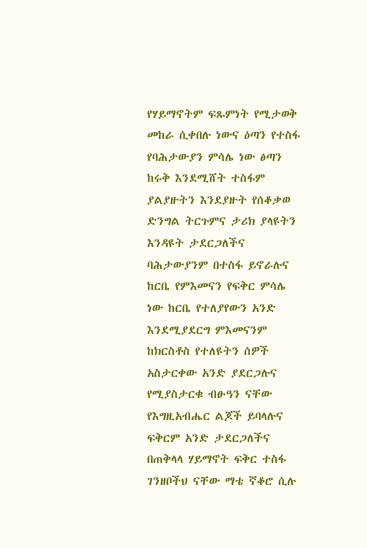የሃይማኖትም ፍጹምነት የሚታወቅ መከራ ሲቀበሉ ነውና ዕጣን የተስፋ የባሕታውያን ምሳሌ ነው ፅጣን ከሩቅ እንደሚሸት ተስፋም ያልያዙትን እንደያዙት የሰቆቃወ ድንግል ትርጉምና ታሪክ ያላዩትን እንዳዩት ታደርጋለችና ባሕታውያንም በተስፋ ይኖራሉና ከርቤ የምእመናን የፍቅር ምሳሌ ነው ከርቤ የተለያየውን አንድ እንደሚያደርግ ምእመናንም ከክርስቶስ የተለዩትን ሰዎች አስታርቀው አንድ ያደርጋሉና የሚያስታርቁ ብፁዓን ናቸው የእግዚአብሔር ልጆች ይባላሉና ፍቅርም አንድ ታደርጋለችና በጠቅላላ ሃይማኖት ፍቅር ተስፋ ገንዘቦችህ ናቸው ማቴ ኛቆሮ ሲሉ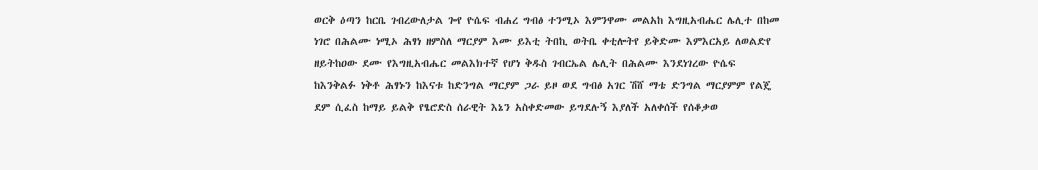ወርቅ ዕጣን ከርቤ ገብረውለታል ጐየ ዮሴፍ ብሐረ ግብፅ ተንሚኦ እምንዋሙ መልአከ እግዚአብሔር ሌሊተ በከመ ነገሮ በሕልሙ ነሚኦ ሕፃነ ዘምስለ ማርያም እሙ ይእቲ ትበኪ ወትቤ ቀቲሎትየ ይቅድሙ እምእርአይ ለወልድየ ዘይትከዐው ደሙ የእግዚአብሔር መልእክተኛ የሆነ ቅዱስ ገብርኤል ሌሊት በሕልሙ እንደነገረው ዮሴፍ ከእንቅልፉ ነቅቶ ሕፃኑን ከእናቱ ከድንግል ማርያም ጋራ ይዞ ወደ ግብፅ አገር ሽሸ ማቴ ድንግል ማርያምም የልጄ ደም ሲፈስ ከማይ ይልቅ የፄሮድስ ሰራዊት እኔን አስቀድመው ይግደሉኝ እያለች አለቀሰች የሰቆቃወ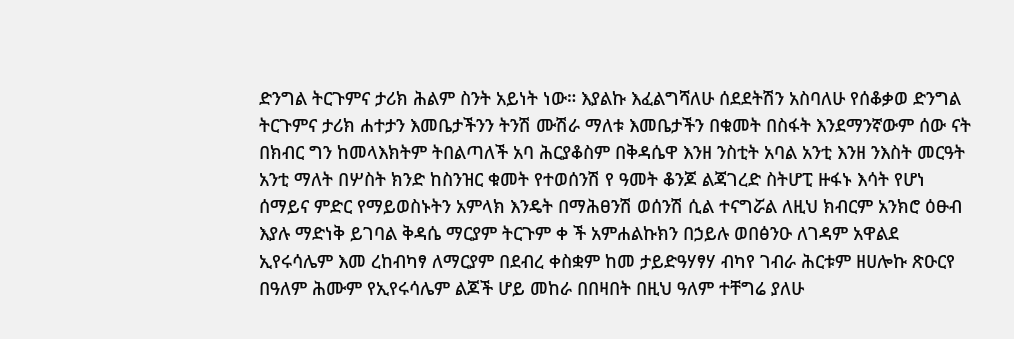ድንግል ትርጉምና ታሪክ ሕልም ስንት አይነት ነው። እያልኩ እፈልግሻለሁ ሰደደትሽን አስባለሁ የሰቆቃወ ድንግል ትርጉምና ታሪክ ሐተታን እመቤታችንን ትንሽ ሙሽራ ማለቱ እመቤታችን በቁመት በስፋት እንደማንኛውም ሰው ናት በክብር ግን ከመላእክትም ትበልጣለች አባ ሕርያቆስም በቅዳሴዋ እንዘ ንስቲት አባል አንቲ እንዘ ንእስት መርዓት አንቲ ማለት በሦስት ክንድ ከስንዝር ቁመት የተወሰንሽ የ ዓመት ቆንጆ ልጃገረድ ስትሆፒ ዙፋኑ እሳት የሆነ ሰማይና ምድር የማይወስኑትን አምላክ እንዴት በማሕፀንሽ ወሰንሽ ሲል ተናግሯል ለዚህ ክብርም አንክሮ ዕፁብ እያሉ ማድነቅ ይገባል ቅዳሴ ማርያም ትርጉም ቀ ች አምሐልኩክን በኃይሉ ወበፅንዑ ለገዳም አዋልደ ኢየሩሳሌም እመ ረከብካፃ ለማርያም በደብረ ቀስቋም ከመ ታይድዓሃፃሃ ብካየ ገብራ ሕርቱም ዘሀሎኩ ጽዑርየ በዓለም ሕሙም የኢየሩሳሌም ልጆች ሆይ መከራ በበዛበት በዚህ ዓለም ተቸግሬ ያለሁ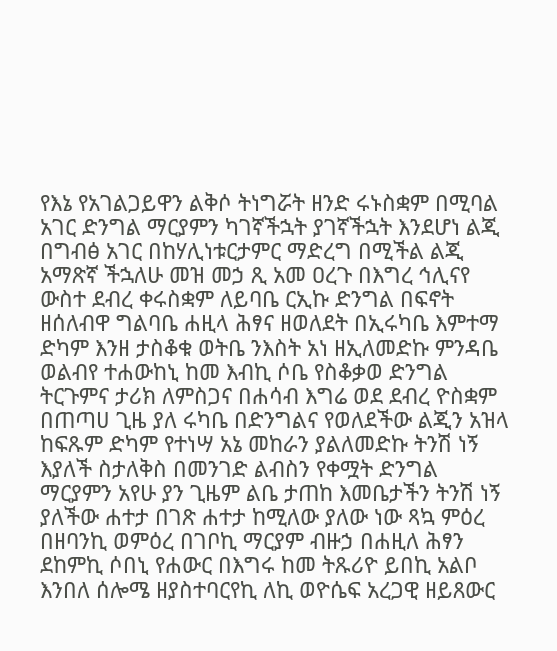የእኔ የአገልጋይዋን ልቅሶ ትነግሯት ዘንድ ሩኑስቋም በሚባል አገር ድንግል ማርያምን ካገኛችኋት ያገኛችኋት እንደሆነ ልጂ በግብፅ አገር በከሃሊነቱርታምር ማድረግ በሚችል ልጂ አማጽኛ ችኋለሁ መዝ መኃ ጺ አመ ዐረጉ በእግረ ኅሊናየ ውስተ ደብረ ቀሩስቋም ለይባቤ ርኢኩ ድንግል በፍኖት ዘሰለብዋ ግልባቤ ሐዚላ ሕፃና ዘወለደት በኢሩካቤ እምተማ ድካም እንዘ ታስቆቁ ወትቤ ንእስት አነ ዘኢለመድኩ ምንዳቤ ወልብየ ተሐውከኒ ከመ እብኪ ሶቤ የስቆቃወ ድንግል ትርጉምና ታሪክ ለምስጋና በሐሳብ እግሬ ወደ ደብረ ዮስቋም በጠጣሀ ጊዜ ያለ ሩካቤ በድንግልና የወለደችው ልጂን አዝላ ከፍጹም ድካም የተነሣ አኔ መከራን ያልለመድኩ ትንሽ ነኝ እያለች ስታለቅስ በመንገድ ልብስን የቀሟት ድንግል ማርያምን አየሁ ያን ጊዜም ልቤ ታጠከ እመቤታችን ትንሽ ነኝ ያለችው ሐተታ በገጽ ሐተታ ከሚለው ያለው ነው ጻኳ ምዕረ በዘባንኪ ወምዕረ በገቦኪ ማርያም ብዙኃ በሐዚለ ሕፃን ደከምኪ ሶበኒ የሐውር በእግሩ ከመ ትጹሪዮ ይበኪ አልቦ እንበለ ሰሎሜ ዘያስተባርየኪ ለኪ ወዮሴፍ አረጋዊ ዘይጸውር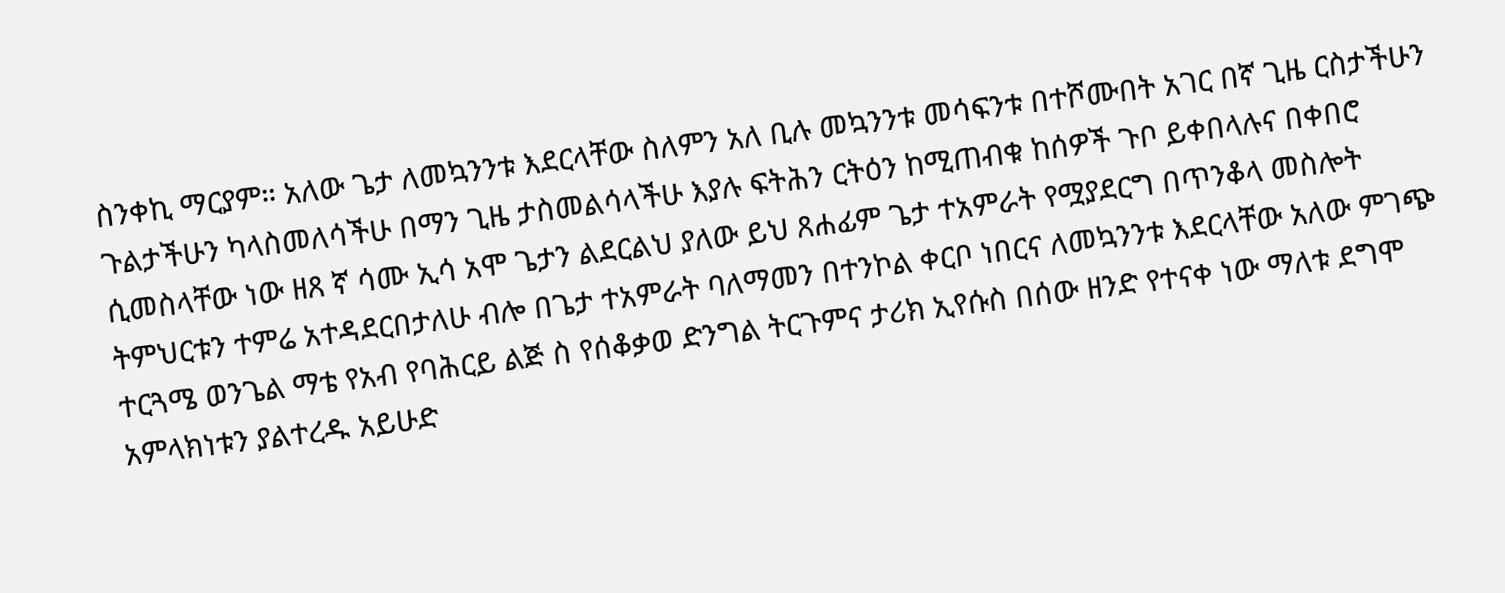ስንቀኪ ማርያም። አለው ጌታ ለመኳንንቱ እደርላቸው ስለምን አለ ቢሉ መኳንንቱ መሳፍንቱ በተሾሙበት አገር በኛ ጊዜ ርስታችሁን ጉልታችሁን ካላስመለሳችሁ በማን ጊዜ ታስመልሳላችሁ እያሉ ፍትሕን ርትዕን ከሚጠብቁ ከሰዎች ጉቦ ይቀበላሉና በቀበሮ ሲመስላቸው ነው ዘጸ ኛ ሳሙ ኢሳ አሞ ጌታን ልደርልህ ያለው ይህ ጸሐፊም ጌታ ተአምራት የሟያደርግ በጥንቆላ መስሎት ትምህርቱን ተምሬ አተዳደርበታለሁ ብሎ በጌታ ተአምራት ባለማመን በተንኮል ቀርቦ ነበርና ለመኳንንቱ እደርላቸው አለው ምገጭ ተርጓሜ ወንጌል ማቴ የአብ የባሕርይ ልጅ ስ የሰቆቃወ ድንግል ትርጉምና ታሪክ ኢየሱስ በሰው ዘንድ የተናቀ ነው ማለቱ ደግሞ አምላክነቱን ያልተረዱ አይሁድ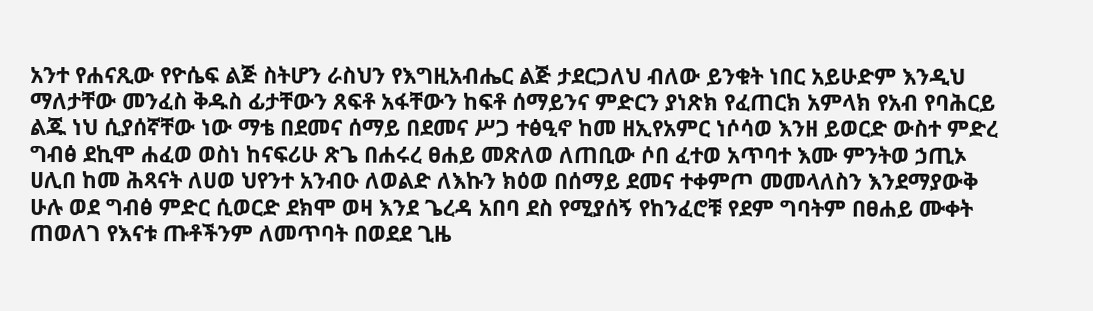አንተ የሐናጺው የዮሴፍ ልጅ ስትሆን ራስህን የእግዚአብሔር ልጅ ታደርጋለህ ብለው ይንቁት ነበር አይሁድም እንዲህ ማለታቸው መንፈስ ቅዱስ ፊታቸውን ጸፍቶ አፋቸውን ከፍቶ ሰማይንና ምድርን ያነጽክ የፈጠርክ አምላክ የአብ የባሕርይ ልጁ ነህ ሲያሰኛቸው ነው ማቴ በደመና ሰማይ በደመና ሥጋ ተፅዒኖ ከመ ዘኢየአምር ነሶሳወ እንዘ ይወርድ ውስተ ምድረ ግብፅ ደኪሞ ሐፈወ ወስነ ከናፍሪሁ ጽጌ በሐሩረ ፀሐይ መጽለወ ለጠቢው ሶበ ፈተወ አጥባተ እሙ ምንትወ ኃጢኦ ሀሊበ ከመ ሕጻናት ለሀወ ህየንተ አንብዑ ለወልድ ለእኩን ክዕወ በሰማይ ደመና ተቀምጦ መመላለስን እንደማያውቅ ሁሉ ወደ ግብፅ ምድር ሲወርድ ደክሞ ወዛ እንደ ጌረዳ አበባ ደስ የሚያሰኝ የከንፈሮቹ የደም ግባትም በፀሐይ ሙቀት ጠወለገ የእናቱ ጡቶችንም ለመጥባት በወደደ ጊዜ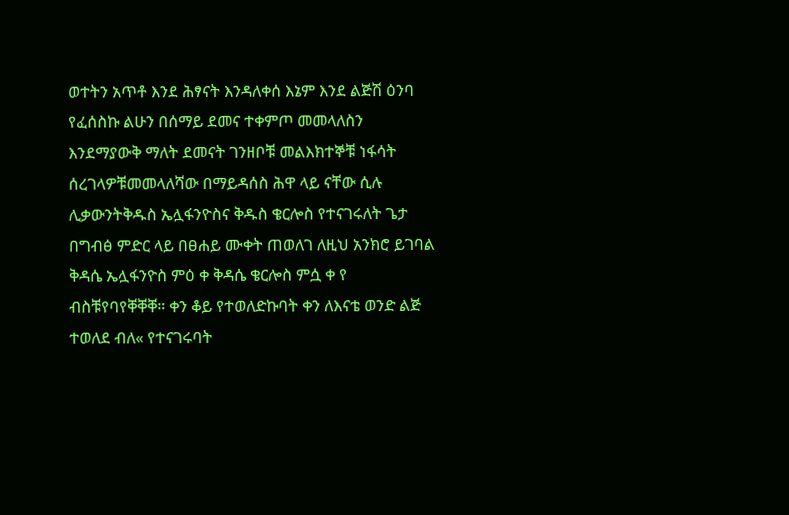ወተትን አጥቶ እንደ ሕፃናት እንዳለቀሰ እኔም እንደ ልጅሽ ዕንባ የፈሰስኩ ልሁን በሰማይ ደመና ተቀምጦ መመላለስን እንደማያውቅ ማለት ደመናት ገንዘቦቹ መልእክተኞቹ ነፋሳት ሰረገላዎቹመመላለሻው በማይዳሰስ ሕዋ ላይ ናቸው ሲሉ ሊቃውንትቅዱስ ኤሏፋንዮስና ቅዱስ ቄርሎስ የተናገሩለት ጌታ በግብፅ ምድር ላይ በፀሐይ ሙቀት ጠወለገ ለዚህ አንክሮ ይገባል ቅዳሴ ኤሏፋንዮስ ምዕ ቀ ቅዳሴ ቄርሎስ ምሷ ቀ የ ብስቹየባየቐቐቐ። ቀን ቆይ የተወለድኩባት ቀን ለእናቴ ወንድ ልጅ ተወለደ ብለ« የተናገሩባት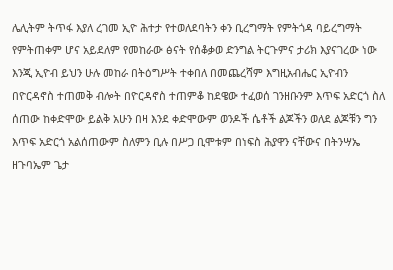ሌሊትም ትጥፋ እያለ ረገመ ኢዮ ሕተታ የተወለደባትን ቀን ቢረግማት የምትጎዳ ባይረግማት የምትጠቀም ሆና አይደለም የመከራው ፅናት የሰቆቃወ ድንግል ትርጉምና ታሪክ እያናገረው ነው እንጂ ኢዮብ ይህን ሁሉ መከራ በትዕግሥት ተቀበለ በመጨረሻም እግዚአብሔር ኢዮብን በዮርዳኖስ ተጠመቅ ብሎት በዮርዳኖስ ተጠምቆ ከደዌው ተፈወሰ ገንዘቡንም እጥፍ አድርጎ ስለ ሰጠው ከቀድሞው ይልቅ አሁን በዛ እንደ ቀድሞውም ወንዶች ሴቶች ልጆችን ወለደ ልጆቹን ግን እጥፍ አድርጎ አልሰጠውም ስለምን ቢሉ በሥጋ ቢሞቱም በነፍስ ሕያዋን ናቸውና በትንሣኤ ዘጉባኤም ጌታ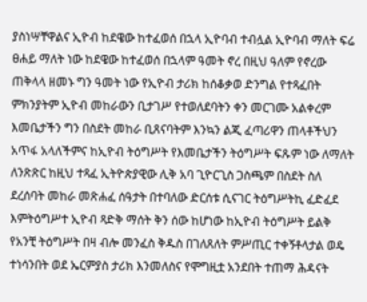ያስነሣቸዋልና ኢዮብ ከደዌው ከተፈወሰ በኋላ ኢዮባብ ተብሏል ኢዮባብ ማለት ፍሬ ፀሐይ ማለት ነው ከደዌው ከተፈወሰ በኋላም ዓመት ኖረ በዚህ ዓለም የኖረው ጠቅላላ ዘመኑ ግን ዓመት ነው የኢዮብ ታሪክ ከሰቆቃወ ድንግል የተጻፈበት ምክንያትም ኢዮብ መከራውን ቢታገሥ የተወለደባትን ቀን መርገሙ አልቀረም እመቤታችን ግን በስደት መከራ ቢጸናባትም እንኳን ልጂ ፈጣሪዋን ጠላቶችህን አጥፋ አላለችምና ከኢዮብ ትዕግሥት የእመቤታችን ትዕግሥት ፍጹም ነው ለማለት ለንጽጽር ከዚህ ተጻፈ ኢትዮጵያዊው ሊቅ አባ ጊዮርጊስ ጋስጫም በስደት ስለ ደረሰባት መከራ መጽሐፈ ሰዓታት በተባለው ድርሰቱ ሲናገር ትዕግሥትኪ ፈድፈደ እምትዕግሥተ ኢዮብ ጻድቅ ማሰት ቅን ሰው ከሆነው ከኢዮብ ትዕግሥት ይልቅ የአንቺ ትዕግሥት በዛ ብሎ መንፈስ ቅዱስ በገለጸለት ምሥጢር ተቀኝቶላታል ወዴ ተነሳንበት ወደ ኤርምያስ ታሪክ እንመለስና የሞግዚቷ አንደበት ተጠማ ሕዳናት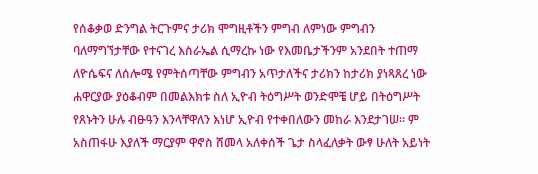የሰቆቃወ ድንግል ትርጉምና ታሪክ ሞግዚቶችን ምግብ ለምነው ምግብን ባለማግኘታቸው የተናገረ እስራኤል ሲማረኩ ነው የእመቤታችንም አንደበት ተጠማ ለዮሴፍና ለሰሎሜ የምትሰጣቸው ምግብን አጥታለችና ታሪክን ከታሪክ ያነጻጸረ ነው ሐዋርያው ያዕቆብም በመልእክቱ ስለ ኢዮብ ትዕግሥት ወንድሞቼ ሆይ በትዕግሥት የጸኑትን ሁሉ ብፁዓን እንላቸዋለን እነሆ ኢዮብ የተቀበለውን መከራ እንደታገሠ። ም አስጠፋሁ እያለች ማርያም ዋኖስ ሸመላ አለቀሰች ጌታ ስላፈለቃት ውፃ ሁለት አይነት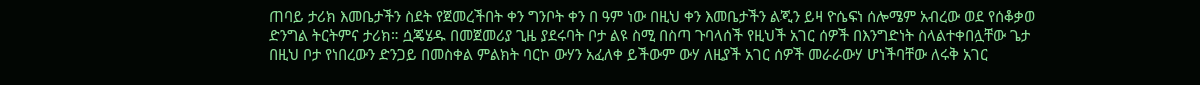ጠባይ ታሪክ እመቤታችን ስደት የጀመረችበት ቀን ግንቦት ቀን በ ዓም ነው በዚህ ቀን እመቤታችን ልጂን ይዛ ዮሴፍነ ሰሎሜም አብረው ወደ የሰቆቃወ ድንግል ትርትምና ታሪክ። ሷጄሄዱ በመጀመሪያ ጊዜ ያደሩባት ቦታ ልዩ ስሚ በስጣ ጉባላሰች የዚህች አገር ሰዎች በእንግድነት ስላልተቀበሏቸው ጌታ በዚህ ቦታ የነበረውን ድንጋይ በመስቀል ምልክት ባርኮ ውሃን አፈለቀ ይችውም ውሃ ለዚያች አገር ሰዎች መራራውሃ ሆነችባቸው ለሩቅ አገር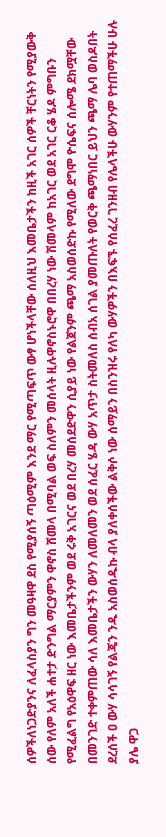ሰዎችለነጋድያንና ለፈላስያን ግን መዓዛዋ ደስ የሚያሰኝ ጣዕሚም እንደ ማር የሚጣፍጥ ውፃ ሆነችላቸው ሰለዚህ እመቤታችን ከዚች አገር ሰዎች ቸርነትን የሚያውቅ ሰው የለም አለች ሐተታ ድንግል ማርያምን ዋኖስ ሸመላ በሚባል ወፍ ስለምን መሰላት ዚሉዋኖስኑሮዋ በበረሃ ነው ሽመላም ከአገር ወደ አገር ርቆ ሄዶ ምግቡን የሚፈልግ የአዕዋፍ ዘር ነው እመቤታችንም ወደ ሩቅ አገርና ወደ በረሃ መሰደድዋን ሲያይ ነው የልጀንም ጫማ አስወሰድኩ የሚለው ደግሞ ዮሴፍና ሰሎሜ ደክሟቸው በመንገድ ተቀምጠው ሳለ እመቤታችን ውሃን ለመለመን ወደ ሰፈር ሄዳ ውሃ አጥታ ስትመለስ ሰብአ ሰገል ያመጡለት የወርቅ ጫማነበር ይህን ጫማ ሌባ ወስዶበት ደረሰች ዐ ውሃ ሳሳገኝ የልጄን ንዱ አስወሰዱኩ ብላ ያለቀሰችው ልቅሶ ነው ሰማይን በስንዝሩ የለካ ውሃዎችን በእፍኙ የሰፈረ ገንዘብ የሌላችሁ ውሃንም የተጠማችሁ ሁሉ ያሌ ዋጋ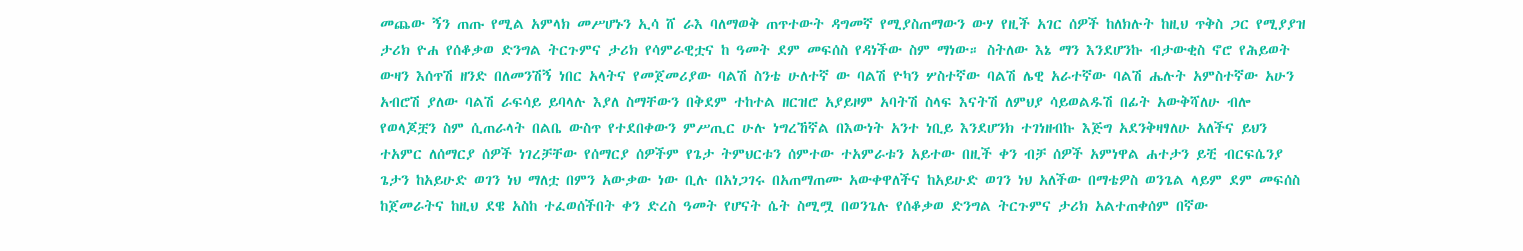መጨው ኝን ጠጡ የሚል አምላክ መሥሆኑን ኢሳ ሸ ራእ ባለማወቅ ጠጥተውት ዳግመኛ የሚያስጠማውን ውሃ የዚች አገር ሰዎች ከለክሉት ከዚህ ጥቅስ ጋር የሚያያዝ ታሪክ ዮሐ የሰቆቃወ ድንግል ትርጉምና ታሪክ የሳምራዊቷና ከ ዓመት ደም መፍሰስ የዳነችው ስም ማነው። ስትለው እኔ ማን እንደሆንኩ ብታውቂስ ኖሮ የሕይወት ውዛን እሰጥሽ ዘንድ በለመንሽኝ ነበር አላትና የመጀመሪያው ባልሽ ስንቴ ሁለተኛ ው ባልሽ ዮካን ሦስተኛው ባልሽ ሌዊ አራተኛው ባልሽ ሔሉት አምስተኛው አሁን አብሮሽ ያለው ባልሽ ራፍሳይ ይባላሉ እያለ ስማቸውን በቅደም ተከተል ዘርዝሮ አያይዞም አባትሽ ስላፍ እናትሽ ለምህያ ሳይወልዱሽ በፊት አውቅሻለሁ ብሎ የወላጆቿን ስም ሲጠራላት በልቤ ውስጥ የተደበቀውን ምሥጢር ሁሉ ነግረኸኛል በእውነት አንተ ነቢይ እንደሆንክ ተገነዘብኩ እጅግ አደንቅዛፃለሁ አለችና ይህን ተአምር ለሰማርያ ሰዎች ነገረቻቸው የሰማርያ ሰዎችም የጌታ ትምህርቱን ሰምተው ተአምራቱን አይተው በዚች ቀን ብቻ ሰዎች አምነዋል ሐተታን ይቺ ብርፍሴንያ ጌታን ከአይሁድ ወገን ነህ ማለቷ በምን አውቃው ነው ቢሉ በአነጋገሩ በአጠማጠሙ አውቀዋለችና ከአይሁድ ወገን ነህ አለችው በማቴዎስ ወንጌል ላይም ደም መፍሰስ ከጀመራትና ከዚህ ደዌ አስከ ተፈወሰችበት ቀን ድረስ ዓመት የሆናት ሴት ስሚሟ በወንጌሉ የሰቆቃወ ድንግል ትርጉምና ታሪክ አልተጠቀሰም በኛው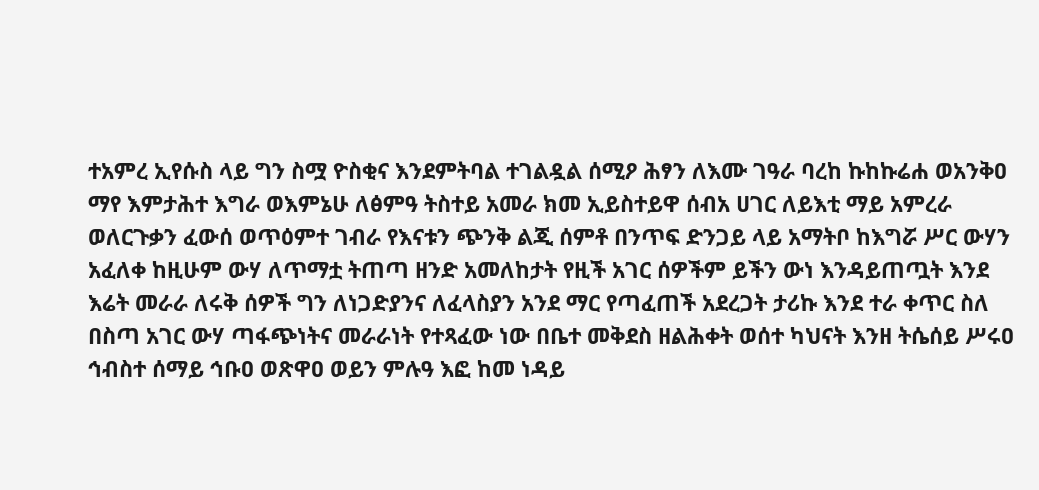ተአምረ ኢየሱስ ላይ ግን ስሟ ዮስቂና እንደምትባል ተገልዷል ሰሚዖ ሕፃን ለእሙ ገዓራ ባረከ ኩከኩሬሐ ወአንቅዐ ማየ እምታሕተ እግራ ወእምኔሁ ለፅምዓ ትስተይ አመራ ክመ ኢይስተይዋ ሰብአ ሀገር ለይእቲ ማይ አምረራ ወለርጉቃን ፈውሰ ወጥዕምተ ገብራ የእናቱን ጭንቅ ልጂ ሰምቶ በንጥፍ ድንጋይ ላይ አማትቦ ከእግሯ ሥር ውሃን አፈለቀ ከዚሁም ውሃ ለጥማቷ ትጠጣ ዘንድ አመለከታት የዚች አገር ሰዎችም ይችን ውነ እንዳይጠጧት እንደ እሬት መራራ ለሩቅ ሰዎች ግን ለነጋድያንና ለፈላስያን አንደ ማር የጣፈጠች አደረጋት ታሪኩ እንደ ተራ ቀጥር ስለ በስጣ አገር ውሃ ጣፋጭነትና መራራነት የተጻፈው ነው በቤተ መቅደስ ዘልሕቀት ወሰተ ካህናት እንዘ ትሴሰይ ሥሩዐ ኅብስተ ሰማይ ኅቡዐ ወጽዋዐ ወይን ምሉዓ እፎ ከመ ነዳይ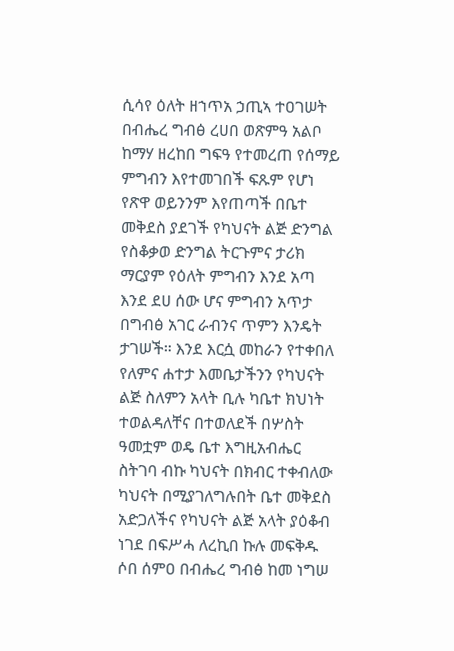ሲሳየ ዕለት ዘኀጥአ ኃጢኣ ተዐገሠት በብሔረ ግብፅ ረሀበ ወጽምዓ አልቦ ከማሃ ዘረከበ ግፍዓ የተመረጠ የሰማይ ምግብን እየተመገበች ፍጹም የሆነ የጽዋ ወይንንም እየጠጣች በቤተ መቅደስ ያደገች የካህናት ልጅ ድንግል የስቆቃወ ድንግል ትርጉምና ታሪክ ማርያም የዕለት ምግብን እንደ አጣ እንደ ደሀ ሰው ሆና ምግብን አጥታ በግብፅ አገር ራብንና ጥምን እንዴት ታገሠች። እንደ እርሷ መከራን የተቀበለ የለምና ሐተታ እመቤታችንን የካህናት ልጅ ስለምን አላት ቢሉ ካቤተ ክህነት ተወልዳለቸና በተወለደች በሦስት ዓመቷም ወዴ ቤተ እግዚአብሔር ስትገባ ብኩ ካህናት በክብር ተቀብለው ካህናት በሚያገለግሉበት ቤተ መቅደስ አድጋለችና የካህናት ልጅ አላት ያዕቆብ ነገደ በፍሥሓ ለረኪበ ኩሉ መፍቅዱ ሶበ ሰምዐ በብሔረ ግብፅ ከመ ነግሠ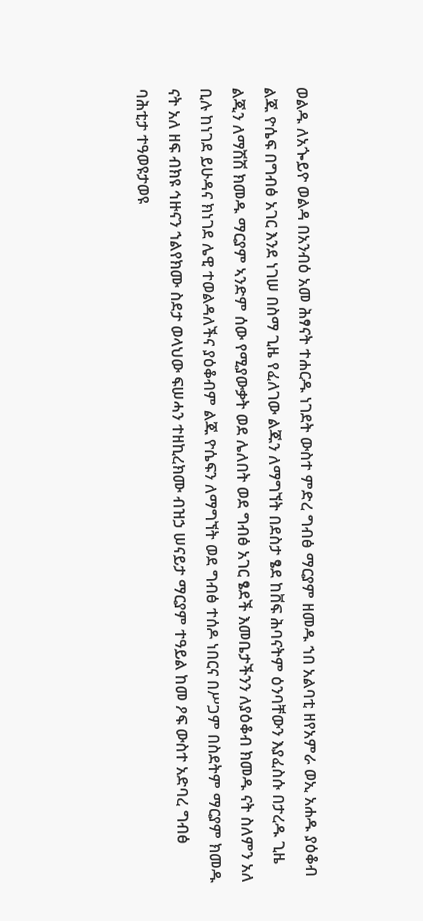ወልዱ ለአጐይዮ ወልዳ በአንብዕ አመ ሕፃናት ተሐርዱ ነገደት ውስተ ምድረ ግብፅ ማርያም ዘመዱ ኀበ አልባቲ ዘየአምራ ወኢ አሐዱ ያዕቆብ ልጁ ዮሴፍ በግብፅ አገር እንደ ነገሠ በስማ ጊዜ የፈለገው ልጁን ለማግኘት በደስታ ፄደ ከቨፍ ሕባናትም ዕንባቸውን እያፈስሱ በታረዱ ጊዜ ልጂን ለማሽሽ ክመዱ ማርያም ኣንድም ሰው የሚያውቃት ወደ ሌለበት ወደ ግብፅ አገር ፄደች እመቤታችንን ለያዕቆብ ክመዱ ናት ስለምን አለ ቢሉ ከነገደ ይሁዳና ክነገደ ሌዊ ተወልዳለችና ያዕቆብም ልጁ ዮሴፍን ለማግኘት ወደ ግብፅ ተሰዶ ነበርና በሥጋም በስደትም ማርያም ክመዱ ናት አለ ዘፍ ብክዩ ኅዙናን ኀልየክሙ ስደታ ወላህው ፍሠሓን ተዘኪረክሙ ብዝኃ ሠናይታ ማርያም ተዓይል ከመ ዖፍ ውስተ አድባረ ግብፅ ባሕቲታ ተዓወዩታወዩ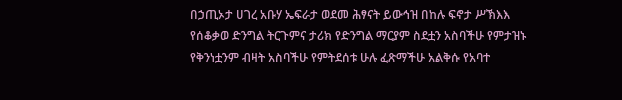በኃጢኦታ ሀገረ አቡሃ ኤፍራታ ወደመ ሕፃናት ይውኅዝ በከሉ ፍኖታ ሥኽእእ የሰቆቃወ ድንግል ትርጉምና ታሪክ የድንግል ማርያም ስደቷን አስባችሁ የምታዝኑ የቅንነቷንም ብዛት አስባችሁ የምትደሰቱ ሁሉ ፈጽማችሁ አልቅሱ የአባተ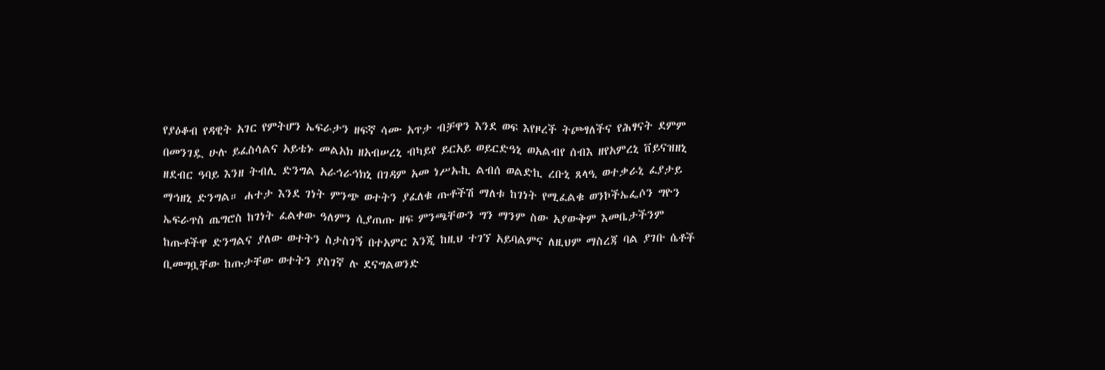የያዕቆብ የዳዊት አገር የምትሆን ኤፍራታን ዘፍኛ ሳሙ አጥታ ብቻዋን እንደ ወፍ እየዞረች ትጮፃለችና የሕፃናት ደምም በመንገዷ ሁሉ ይፈስሳልና አይቴኑ መልአክ ዘአብሠረኒ ብካይየ ይርአይ ወይርድዓኒ ወአልብየ ሰብእ ዘየአምረኒ ቨይናዝዘኒ ዘደብር ዓባይ እንዘ ትብሊ ድንግል አራኅራኅክኒ በገዳም አመ ነሥኡኪ ልብሰ ወልድኪ ረቡኒ ጸላዒ ወተቃራኒ ፈያታይ ማኅዘኒ ድንግል። ሐተታ እንደ ገነት ምንጭ ወተትን ያፈለቁ ጡቶችሽ ማለቱ ከገነት የሚፈልቁ ወንኮችኤፌሶን ግዮን ኤፍራጥስ ጤግሮስ ከገነት ፈልቀው ዓለምን ሲያጠጡ ዘፍ ምንጫቸውን ግን ማንም ስው አያውቅም እመቤታችንም ከጡቶችዋ ድንግልና ያለው ወተትን ስታስገኝ በተአምር እንጂ ከዚህ ተገኘ አይባልምና ለዚህም ማስረጃ ባል ያገቡ ሴቶች ቢመግቧቸው ከጡታቸው ወተትን ያስገኛ ሉ ደናግልወንድ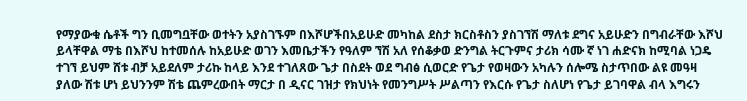የማያውቁ ሴቶች ግን ቢመግቧቸው ወተትን አያስገኙም በእሾሆችበአይሁድ መካከል ደስታ ክርስቶስን ያስገኘሽ ማለቱ ደግና አይሁድን በግብራቸው እሾህ ይላቸዋል ማቴ በእሾህ ከተመሰሉ ከአይሁድ ወገን እመቤታችን የዓለም ኘሽ አለ የሰቆቃወ ድንግል ትርጉምና ታሪክ ሳሙ ኛ ነገ ሐድናክ ከሚባል ነጋዴ ተገኘ ይህም ሸቱ ብቻ አይደለም ታሪኩ ከላይ እንደ ተገለጸው ጌታ በስደት ወደ ግብፅ ሲወርድ የጌታ የወዛውን አካሉን ሰሎሜ ስታጥበው ልዩ መዓዛ ያለው ሽቱ ሆነ ይህንንም ሽቴ ጨምረውበት ማርታ በ ዲናር ገዝታ የክህነት የመንግሥት ሥልጣን የእርሱ የጌታ ስለሆነ የጌታ ይገባዋል ብላ እግሩን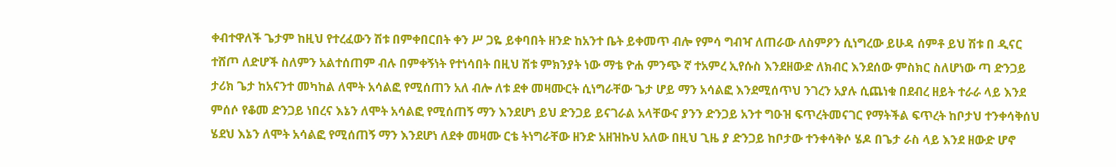ቀብተዋለች ጌታም ከዚህ የተረፈውን ሽቱ በምቀበርበት ቀን ሥ ጋዬ ይቀባበት ዘንድ ከአንተ ቤት ይቀመጥ ብሎ የምሳ ግብዣ ለጠራው ለስምዖን ሲነግረው ይሁዳ ሰምቶ ይህ ሽቱ በ ዲናር ተሸጦ ለድሆች ስለምን አልተሰጠም ብሉ በምቀኝነት የተነሳበት በዚህ ሽቱ ምክንያት ነው ማቴ ዮሐ ምንጭ ኛ ተአምረ ኢየሱስ እንደዘውድ ለክብር እንደሰው ምስክር ስለሆነው ጣ ድንጋይ ታሪክ ጌታ ከአናንተ መካከል ለሞት አሳልፎ የሚሰጠን አለ ብሎ ለቱ ደቀ መዛሙርት ሲነግራቸው ጌታ ሆይ ማን አሳልፎ እንደሚሰጥህ ንገረን አያሉ ሲጨነቁ በደብረ ዘይት ተራራ ላይ እንደ ምሰሶ የቆመ ድንጋይ ነበረና እኔን ለሞት አሳልፎ የሚሰጠኝ ማን እንደሆነ ይህ ድንጋይ ይናገራል አላቸውና ያንን ድንጋይ አንተ ግዑዝ ፍጥረትመናገር የማትችል ፍጥረት ከቦታህ ተንቀሳቅሰህ ሄደህ እኔን ለሞት አሳልፎ የሚሰጠኝ ማን እንደሆነ ለደቀ መዛሙ ርቴ ትነግራቸው ዘንድ አዘዝኩህ አለው በዚህ ጊዜ ያ ድንጋይ ከቦታው ተንቀሳቅሶ ሄዶ በጌታ ራስ ላይ እንደ ዘውድ ሆኖ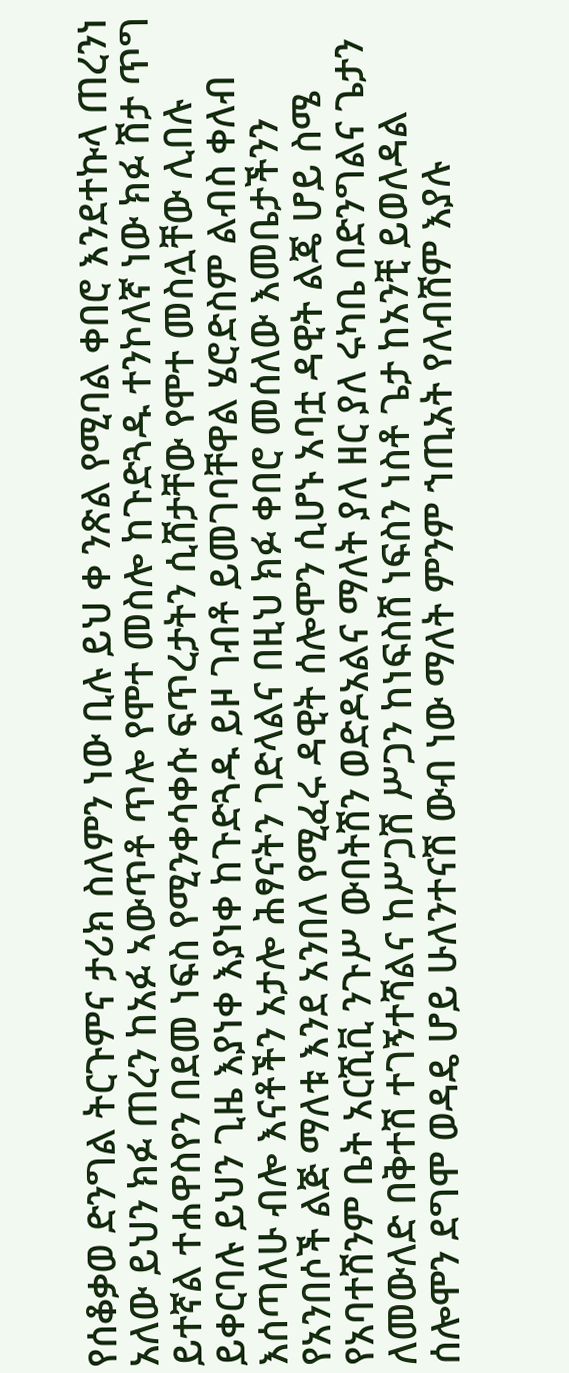የሰቆቃወ ድንግል ትርጉምና ታሪክ ስለምን ነው ቢሉ ይህ ቀ ንጽል የሚባል ቀበሮ እንደተኩላ ጠረንነ አለው ይህን ክፉ ጠረን ከአፉ ኣውጥቶ ጥሎ የሞተ መስሎ ከጉድጓዱ ተንኮለኛ ነው ክፉ ሽታ ጥግ ይተኛል ተሐዋስየን በደመ ነፍስ የሚንቀሳቀሱ ፍጥረታትን ሲሸታቸው የሞተ መስሏቸው ሊበሉ ይቀርባሉ ይህን ጊዜ እያነቀ እያነቀ ከጉድጓዱ ይዞ ገብቶ ይመገባቸዋል ሄሮድስም ልብስ ቀለብ እሰጣለሁ ብሎ እናቶችን አታሎ ሕፃናትን ገድላልና በዚህ ክፉ ቀበሮ መሰለው እመቤታችንን የአንበሶች ልጅ ማለቱ እንደ አንበለ የሚፈሩ ዳዊት ሰሎሞን ሲሆኑ አባቷ ዳዊት ልጄ ሆይ ስሜ የአባተሽንም ቤት አርሺቪ ንጉሥ ውበትሽን ወድዶአልና ማለት ያለ ዘር ያለ ሩካቤ በድንግልና ጌታን ለመውለድ በቅተሽ ተገኝተሻልና ከሥጋሽ ሥጋን ከነፍስሸ ነፍስን ነስቶ ጌታ ከአንቺ ይወለዳል ሰሎሞን ደግሞ ወዳዴ ሆይ ሁለንተናሽ ውብ ነው ማለት ምንም ኀጢአት የለብሸም እያሉ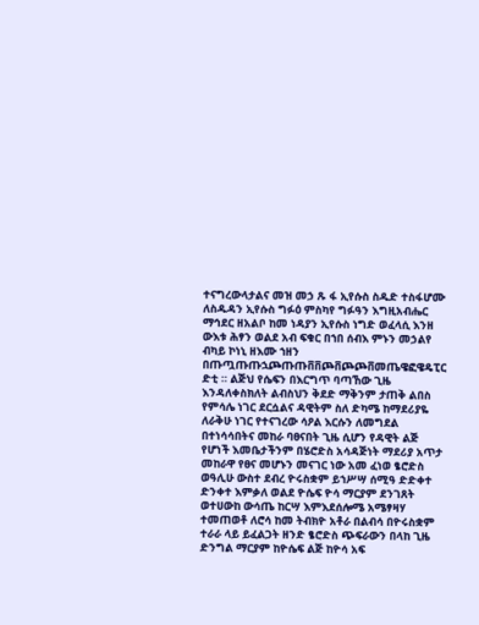ተናግረውላታልና መዝ መኃ ጹ ፋ ኢየሱስ ስዱድ ተስፋሆሙ ለስዱዳን ኢየሱስ ግፉዕ ምስካየ ግፉዓን እግዚአብሔር ማኅደር ዘአልቦ ከመ ነዳያን ኢየሱስ ነግድ ወፈላሲ እንዘ ውእቱ ሕፃን ወልደ አብ ፍቁር በኀበ ሰብእ ምኑን መኃልየ ብካይ ኮነኒ ዘእሙ ኀዘን በጡጧጡጡኋጮጡጡቨቨጮቨጮጮቨመጤዌፎዌዴፒር ድቲ ። ልጅህ የሴፍን በእርግጥ ባጣኸው ጊዜ እንዳለቀስክለት ልብስህን ቅደድ ማቅንም ታጠቅ ልበስ የምሳሌ ነገር ደርሷልና ዳዊትም ስለ ድካሜ ከማደሪያዬ ለራቅሁ ነገር የተናገረው ሳዖል እርሱን ለመግደል በተነሳሳበትና መከራ ባፀናበት ጊዜ ሲሆን የዳዊት ልጅ የሆነች እመቤታችንም በሄሮድስ አሳዳጅነት ማደሪያ አጥታ መከራዋ የፀና መሆኑን መናገር ነው አመ ፈነወ ፄሮድስ ወዓሊሁ ውስተ ደብረ ዮሩስቋም ይኀሥሣ ሰሚዓ ድድቀተ ድንቀተ እምቃለ ወልደ ዮሴፍ ዮሳ ማርያም ደንገጸት ወተሀውከ ውሳጤ ከርሣ እምእደሰሎሜ አሜፃዛሃ ተመጠወቶ ለሮሳ ከመ ትብክዮ አቶራ በልብሳ በዮሩስቋም ተራራ ላይ ይፈልጋት ዘንድ ፄሮድስ ጭፍራውን በላከ ጊዜ ድንግል ማርያም ከዮሴፍ ልጅ ከዮሳ አፍ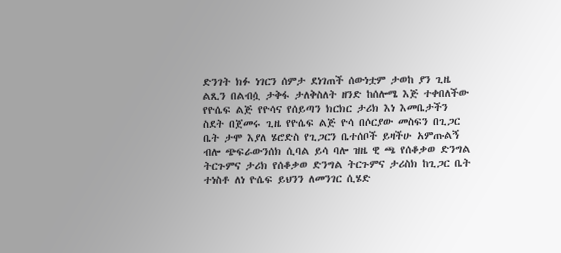ድንገት ክፉ ነገርን ሰምታ ደነገጠች ሰውነቷም ታወከ ያን ጊዜ ልጺን በልብሷ ታቅፋ ታለቅስለት ዘንድ ከሰሎሜ እጅ ተቀበለችው የዮሴፍ ልጅ የዮሳና የሰይጣን ክርክር ታሪክ እነ እመቤታችን ስደት በጀመሩ ጊዜ የዮሴፍ ልጅ ዮሳ በሶርያው መስፍን በጊጋር ቤት ታሞ እያለ ሄሮድስ የጊጋርን ቤተሰቦች ይዛችሁ አምጡልኝ ብሎ ጭፍራውንሰክ ሲባል ይሳ ባሎ ዝዜ ዊ ጫ የሰቆቃወ ድንግል ትርጉምና ታሪክ የሰቆቃወ ድንግል ትርጉምና ታሪስክ ከጊጋር ቤት ተነስቶ ለነ ዮሴፍ ይህንን ለመንገር ሲሄድ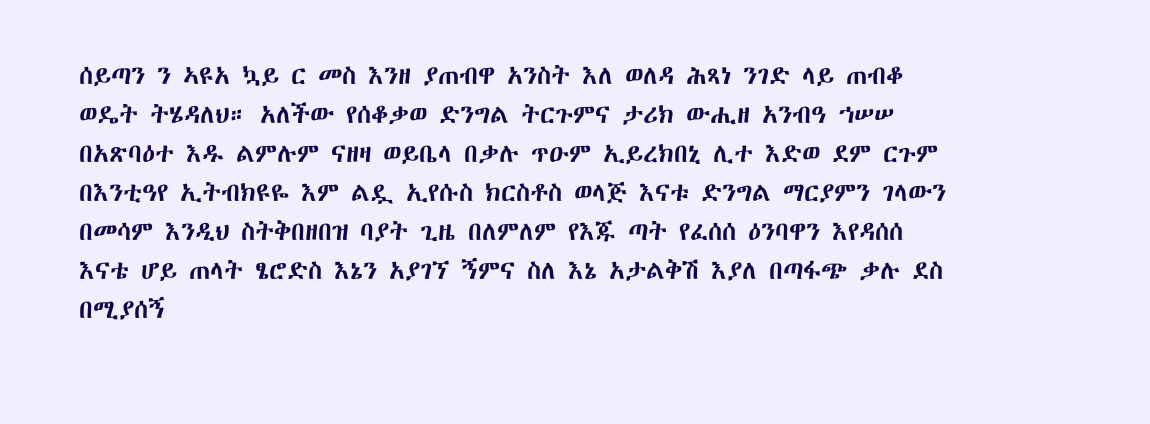ሰይጣን ን ኣዩአ ኳይ ር መስ እንዘ ያጠብዋ አንስት እለ ወለዳ ሕጻነ ንገድ ላይ ጠብቆ ወዴት ትሄዳለህ። አለችው የሰቆቃወ ድንግል ትርጉምና ታሪክ ውሒዘ አንብዓ ኀሠሠ በአጽባዕተ እዱ ልምሉም ናዘዛ ወይቤላ በቃሉ ጥዑም ኢይረክበኒ ሊተ እድወ ደም ርጉም በእንቲዓየ ኢትብክዩዬ እም ልዷ ኢየሱስ ክርስቶስ ወላጅ እናቱ ድንግል ማርያምን ገላውን በመሳም እንዲህ ስትቅበዘበዝ ባያት ጊዜ በለምለም የእጁ ጣት የፈሰሰ ዕንባዋን እየዳሰሰ እናቴ ሆይ ጠላት ፄሮድስ እኔን አያገኘ ኝምና ስለ እኔ አታልቅሽ እያለ በጣፋጭ ቃሉ ደስ በሚያሰኝ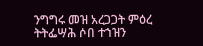ንግግሩ መዝ አረጋጋት ምዕረ ትትፌሣሕ ሶበ ተኀዝን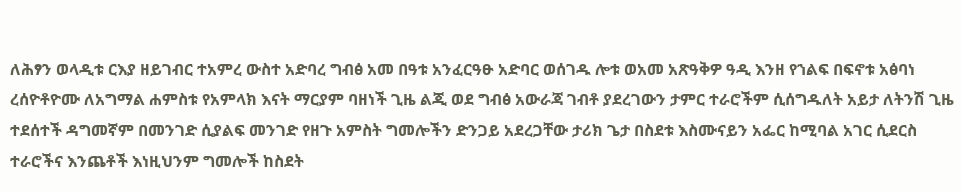ለሕፃን ወላዲቱ ርእያ ዘይገብር ተአምረ ውስተ አድባረ ግብፅ አመ በዓቱ አንፈርዓፁ አድባር ወሰገዱ ሎቱ ወአመ አጽዓቅዎ ዓዲ እንዘ የኀልፍ በፍኖቱ አፅባነ ረሰዮቶዮሙ ለአግማል ሐምስቱ የአምላክ እናት ማርያም ባዘነች ጊዜ ልጂ ወደ ግብፅ አውራጃ ገብቶ ያደረገውን ታምር ተራሮችም ሲሰግዱለት አይታ ለትንሽ ጊዜ ተደሰተች ዳግመኛም በመንገድ ሲያልፍ መንገድ የዘጉ አምስት ግመሎችን ድንጋይ አደረጋቸው ታሪክ ጌታ በስደቱ እስሙናይን አፌር ከሚባል አገር ሲደርስ ተራሮችና እንጨቶች እነዚህንም ግመሎች ከስደት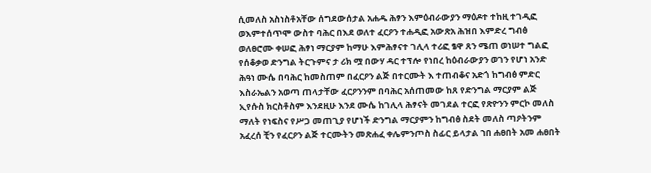ሲመለስ አስነስቶአቸው ሰግደውሰታል አሐዱ ሕፃን እምዕብራውያን ማዕዶተ ተከዚ ተገዲፎ ወእምተሰጥሞ ውስተ ባሕር በእደ ወለተ ፈርዖን ተሐዲፎ አውጽአ ሕዝበ እምድረ ግብፅ ወለፀሮሙ ቀሠፎ ሕፃነ ማርያም ከማሁ እምሕፃናተ ገሊላ ተሪፎ ፄዋ ጸን ሜጠ ወነሠተ ግልፎ የሰቆቃወ ድንግል ትርጉምና ታ ሪክ ሟ በውሃ ዳር ተፕሎ የነበረ ከዕብራውያን ወገን የሆነ አንድ ሕዓነ ሙሴ በባሕር ከመስጠም በፈርዖን ልጅ በተርሙት እ ተጠብቆና አድጎ ከግብፅ ምድር እስራኤልን አወጣ ጠላታቸው ፈርዖንንም በባሕር አሰጠመው ከጸ የድንግል ማርያም ልጅ ኢየሱስ ክርስቶስም እንደዚሁ እንደ ሙሴ ከገሊላ ሕፃናት መገደል ተርፎ የጽዮንን ምርኮ መለስ ማለት የነፍስና የሥጋ መጠጊያ የሆነች ድንግል ማርያምን ከግብፅ ስደት መለስ ጣዖትንም አፈረሰ ቺን የፈርዖን ልጅ ተርሙትን መጽሐፈ ቀሌምንጦስ ስፊር ይላታል ኀበ ሐፀበት አመ ሐፀበት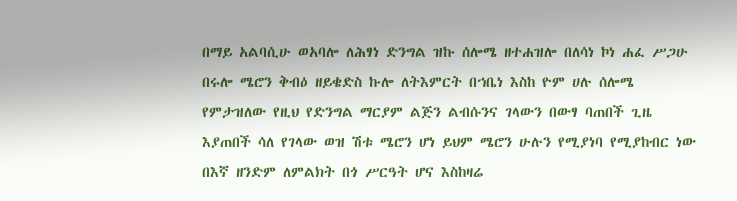በማይ አልባሲሁ ወአባሎ ለሕፃነ ድንግል ዝኩ ሰሎሜ ዘተሐዝሎ በለሳነ ኮነ ሐፈ ሥጋሁ በሩሎ ሜሮን ቅብዕ ዘይቄድስ ኩሎ ለትእምርት በኀቤነ እስከ ዮም ሀሉ ሰሎሜ የምታዝለው የዚህ የድንግል ማርያም ልጅን ልብሱንና ገላውን በውፃ ባጠበች ጊዜ እያጠበች ሳለ የገላው ወዝ ሽቱ ሜሮን ሆነ ይህም ሜሮን ሁሉን የሚያነባ የሚያከብር ነው በእኛ ዘንድም ለምልክት በጎ ሥርዓት ሆና እስከዛሬ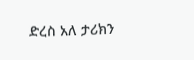ድረስ አለ ታሪክን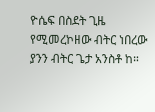ዮሴፍ በስደት ጊዜ የሚመረኮዘው ብትር ነበረው ያንን ብትር ጌታ አንስቶ ከ።